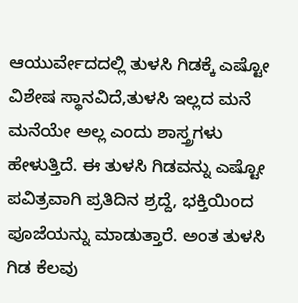ಆಯುರ್ವೇದದಲ್ಲಿ ತುಳಸಿ ಗಿಡಕ್ಕೆ ಎಷ್ಟೋ ವಿಶೇಷ ಸ್ಥಾನವಿದೆ,ತುಳಸಿ ಇಲ್ಲದ ಮನೆ ಮನೆಯೇ ಅಲ್ಲ ಎಂದು ಶಾಸ್ತ್ರಗಳು ಹೇಳುತ್ತಿದೆ. ಈ ತುಳಸಿ ಗಿಡವನ್ನು ಎಷ್ಟೋ ಪವಿತ್ರವಾಗಿ ಪ್ರತಿದಿನ ಶ್ರದ್ದೆ, ಭಕ್ತಿಯಿಂದ ಪೂಜೆಯನ್ನು ಮಾಡುತ್ತಾರೆ. ಅಂತ ತುಳಸಿ ಗಿಡ ಕೆಲವು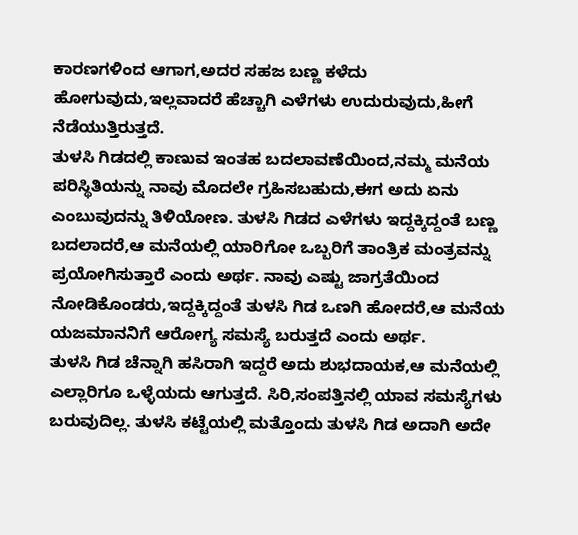ಕಾರಣಗಳಿಂದ ಆಗಾಗ,ಅದರ ಸಹಜ ಬಣ್ಣ ಕಳೆದು ಹೋಗುವುದು,ಇಲ್ಲವಾದರೆ ಹೆಚ್ಚಾಗಿ ಎಳೆಗಳು ಉದುರುವುದು,ಹೀಗೆ ನೆಡೆಯುತ್ತಿರುತ್ತದೆ.
ತುಳಸಿ ಗಿಡದಲ್ಲಿ ಕಾಣುವ ಇಂತಹ ಬದಲಾವಣೆಯಿಂದ,ನಮ್ಮ ಮನೆಯ ಪರಿಸ್ಥಿತಿಯನ್ನು ನಾವು ಮೊದಲೇ ಗ್ರಹಿಸಬಹುದು,ಈಗ ಅದು ಏನು ಎಂಬುವುದನ್ನು ತಿಳಿಯೋಣ. ತುಳಸಿ ಗಿಡದ ಎಳೆಗಳು ಇದ್ದಕ್ಕಿದ್ದಂತೆ ಬಣ್ಣ ಬದಲಾದರೆ,ಆ ಮನೆಯಲ್ಲಿ ಯಾರಿಗೋ ಒಬ್ಬರಿಗೆ ತಾಂತ್ರಿಕ ಮಂತ್ರವನ್ನು ಪ್ರಯೋಗಿಸುತ್ತಾರೆ ಎಂದು ಅರ್ಥ. ನಾವು ಎಷ್ಟು ಜಾಗ್ರತೆಯಿಂದ ನೋಡಿಕೊಂಡರು,ಇದ್ದಕ್ಕಿದ್ದಂತೆ ತುಳಸಿ ಗಿಡ ಒಣಗಿ ಹೋದರೆ,ಆ ಮನೆಯ ಯಜಮಾನನಿಗೆ ಆರೋಗ್ಯ ಸಮಸ್ಯೆ ಬರುತ್ತದೆ ಎಂದು ಅರ್ಥ.
ತುಳಸಿ ಗಿಡ ಚೆನ್ನಾಗಿ ಹಸಿರಾಗಿ ಇದ್ದರೆ ಅದು ಶುಭದಾಯಕ,ಆ ಮನೆಯಲ್ಲಿ ಎಲ್ಲಾರಿಗೂ ಒಳ್ಳೆಯದು ಆಗುತ್ತದೆ. ಸಿರಿ,ಸಂಪತ್ತಿನಲ್ಲಿ ಯಾವ ಸಮಸ್ಯೆಗಳು ಬರುವುದಿಲ್ಲ. ತುಳಸಿ ಕಟ್ಟೆಯಲ್ಲಿ ಮತ್ತೊಂದು ತುಳಸಿ ಗಿಡ ಅದಾಗಿ ಅದೇ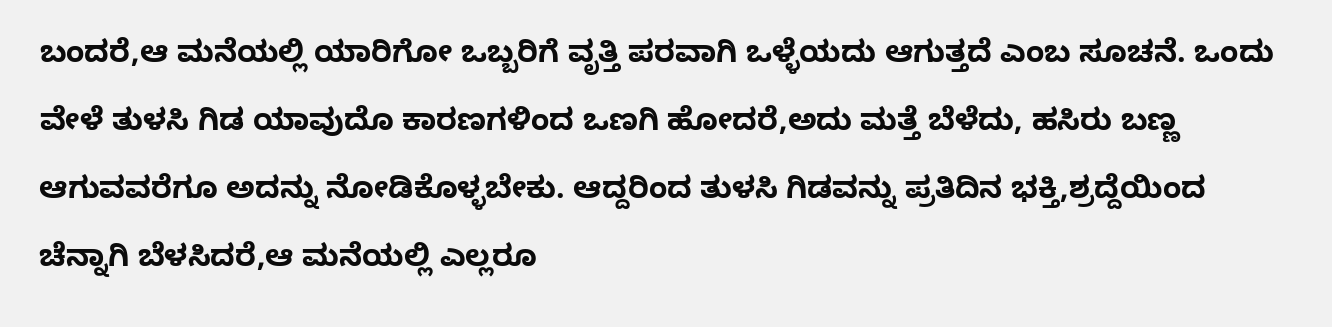ಬಂದರೆ,ಆ ಮನೆಯಲ್ಲಿ ಯಾರಿಗೋ ಒಬ್ಬರಿಗೆ ವೃತ್ತಿ ಪರವಾಗಿ ಒಳ್ಳೆಯದು ಆಗುತ್ತದೆ ಎಂಬ ಸೂಚನೆ. ಒಂದು ವೇಳೆ ತುಳಸಿ ಗಿಡ ಯಾವುದೊ ಕಾರಣಗಳಿಂದ ಒಣಗಿ ಹೋದರೆ,ಅದು ಮತ್ತೆ ಬೆಳೆದು, ಹಸಿರು ಬಣ್ಣ ಆಗುವವರೆಗೂ ಅದನ್ನು ನೋಡಿಕೊಳ್ಳಬೇಕು. ಆದ್ದರಿಂದ ತುಳಸಿ ಗಿಡವನ್ನು ಪ್ರತಿದಿನ ಭಕ್ತಿ,ಶ್ರದ್ದೆಯಿಂದ ಚೆನ್ನಾಗಿ ಬೆಳಸಿದರೆ,ಆ ಮನೆಯಲ್ಲಿ ಎಲ್ಲರೂ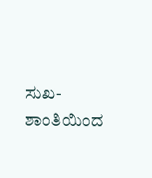ಸುಖ-ಶಾಂತಿಯಿಂದ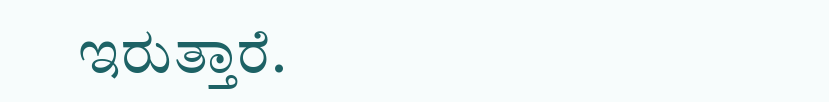ಇರುತ್ತಾರೆ.